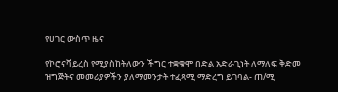የሀገር ውስጥ ዜና

የኮሮናቫይረስ የሚያስከትለውን ችግር ተቋቁሞ በድል አድራጊነት ለማለፍ ቅድመ ዝግጅትና መመሪያዎችን ያለማመንታት ተፈጻሚ ማድረግ ይገባል- ጠ/ሚ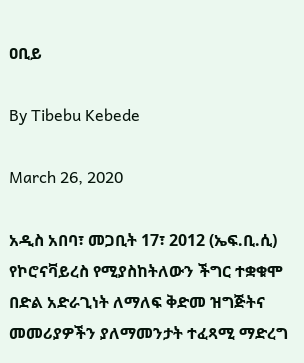ዐቢይ

By Tibebu Kebede

March 26, 2020

አዲስ አበባ፣ መጋቢት 17፣ 2012 (ኤፍ.ቢ.ሲ) የኮሮናቫይረስ የሚያስከትለውን ችግር ተቋቁሞ በድል አድራጊነት ለማለፍ ቅድመ ዝግጅትና መመሪያዎችን ያለማመንታት ተፈጻሚ ማድረግ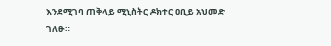እንደሚገባ ጠቅላይ ሚኒስትር ዶክተር ዐቢይ አህመድ ገለፁ።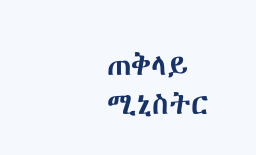ጠቅላይ ሚኒስትር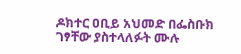ዶክተር ዐቢይ አህመድ በፌስቡክ ገፃቸው ያስተላለፉት ሙሉ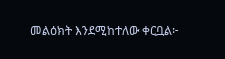መልዕክት እንደሚከተለው ቀርቧል፦